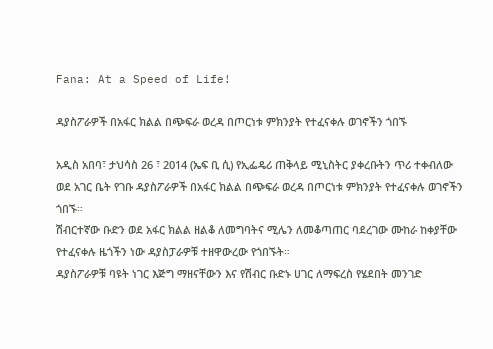Fana: At a Speed of Life!

ዳያስፖራዎች በአፋር ክልል በጭፍራ ወረዳ በጦርነቱ ምክንያት የተፈናቀሉ ወገኖችን ጎበኙ

አዲስ አበባ፣ ታህሳስ 26 ፣ 2014 (ኤፍ ቢ ሲ) የኢፌዴሪ ጠቅላይ ሚኒስትር ያቀረቡትን ጥሪ ተቀብለው ወደ አገር ቤት የገቡ ዳያስፖራዎች በአፋር ክልል በጭፍራ ወረዳ በጦርነቱ ምክንያት የተፈናቀሉ ወገኖችን ጎበኙ።
ሽብርተኛው ቡድን ወደ አፋር ክልል ዘልቆ ለመግባትና ሚሌን ለመቆጣጠር ባደረገው ሙከራ ከቀያቸው የተፈናቀሉ ዜጎችን ነው ዳያስፓራዎቹ ተዘዋውረው የጎበኙት።
ዳያስፖራዎቹ ባዩት ነገር እጅግ ማዘናቸውን እና የሽብር ቡድኑ ሀገር ለማፍረስ የሄደበት መንገድ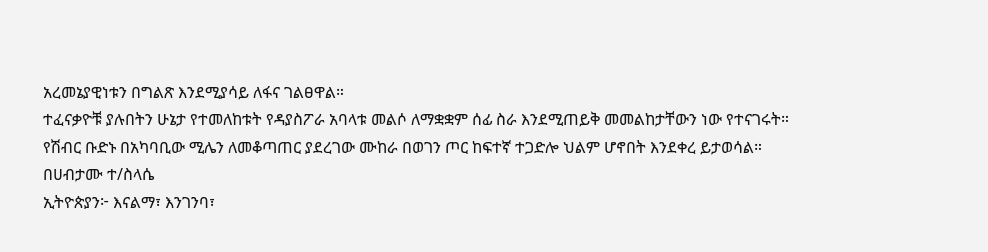አረመኔያዊነቱን በግልጽ እንደሚያሳይ ለፋና ገልፀዋል።
ተፈናቃዮቹ ያሉበትን ሁኔታ የተመለከቱት የዳያስፖራ አባላቱ መልሶ ለማቋቋም ሰፊ ስራ እንደሚጠይቅ መመልከታቸውን ነው የተናገሩት።
የሽብር ቡድኑ በአካባቢው ሚሌን ለመቆጣጠር ያደረገው ሙከራ በወገን ጦር ከፍተኛ ተጋድሎ ህልም ሆኖበት እንደቀረ ይታወሳል።
በሀብታሙ ተ/ስላሴ
ኢትዮጵያን፦ እናልማ፣ እንገንባ፣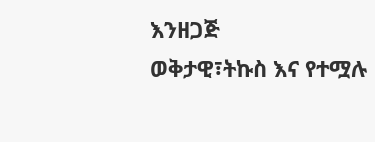እንዘጋጅ
ወቅታዊ፣ትኩስ እና የተሟሉ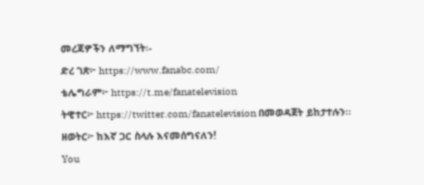መረጃዎችን ለማግኘት፡-
ድረ ገጽ፦ https://www.fanabc.com/
ቴሌግራም፦ https://t.me/fanatelevision
ትዊተር፦ https://twitter.com/fanatelevision በመወዳጀት ይከታተሉን፡፡
ዘወትር፦ ከእኛ ጋር ስላሉ እናመሰግናለን!
You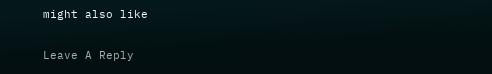might also like

Leave A Reply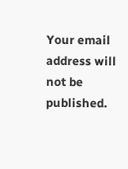Your email address will not be published.